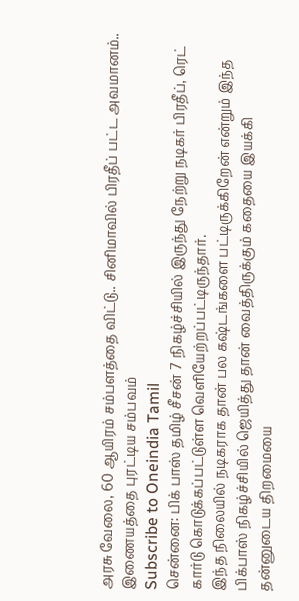அரசு வேலை, 60 ஆயிரம் சம்பளத்தை விட்டு.. சினிமாவில் பிரதீப் பட்ட அவமானம்.. இணையத்தை புரட்டிய சம்பவம்
Subscribe to Oneindia Tamil
சென்னை: பிக் பாஸ் தமிழ் சீசன் 7 நிகழ்ச்சியில் இருந்து நேற்று நடிகர் பிரதீப், ரெட் கார்டு கொடுக்கப்பட்டுள்ள வெளியேற்றப்பட்டிருந்தார்.
இந்த நிலையில் நடிகராக தான் பல கஷ்டங்களை பட்டிருக்கிறேன் என்றும் இந்த பிக்பாஸ் நிகழ்ச்சியில் ஜெயித்து தான் வைத்திருக்கும் கதையை இயக்கி தன்னுடைய திறமையை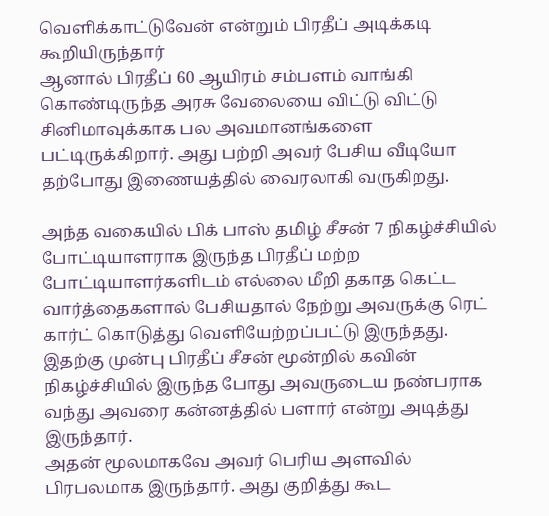வெளிக்காட்டுவேன் என்றும் பிரதீப் அடிக்கடி கூறியிருந்தார்
ஆனால் பிரதீப் 60 ஆயிரம் சம்பளம் வாங்கி கொண்டிருந்த அரசு வேலையை விட்டு விட்டு சினிமாவுக்காக பல அவமானங்களை பட்டிருக்கிறார். அது பற்றி அவர் பேசிய வீடியோ தற்போது இணையத்தில் வைரலாகி வருகிறது.

அந்த வகையில் பிக் பாஸ் தமிழ் சீசன் 7 நிகழ்ச்சியில் போட்டியாளராக இருந்த பிரதீப் மற்ற போட்டியாளர்களிடம் எல்லை மீறி தகாத கெட்ட வார்த்தைகளால் பேசியதால் நேற்று அவருக்கு ரெட் கார்ட் கொடுத்து வெளியேற்றப்பட்டு இருந்தது. இதற்கு முன்பு பிரதீப் சீசன் மூன்றில் கவின் நிகழ்ச்சியில் இருந்த போது அவருடைய நண்பராக வந்து அவரை கன்னத்தில் பளார் என்று அடித்து இருந்தார்.
அதன் மூலமாகவே அவர் பெரிய அளவில் பிரபலமாக இருந்தார். அது குறித்து கூட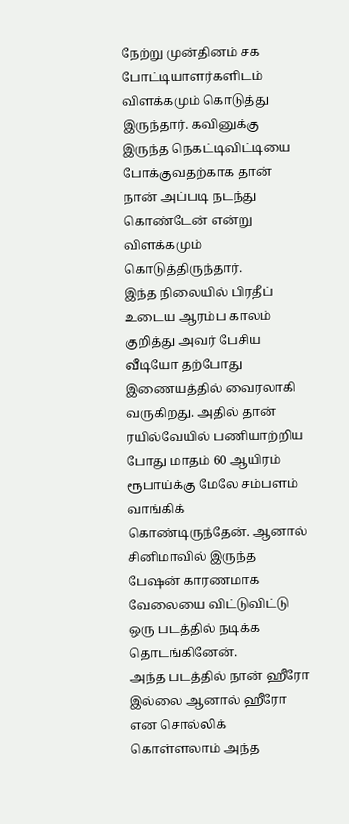நேற்று முன்தினம் சக போட்டியாளர்களிடம் விளக்கமும் கொடுத்து இருந்தார். கவினுக்கு இருந்த நெகட்டிவிட்டியை போக்குவதற்காக தான் நான் அப்படி நடந்து கொண்டேன் என்று விளக்கமும் கொடுத்திருந்தார்.
இந்த நிலையில் பிரதீப் உடைய ஆரம்ப காலம் குறித்து அவர் பேசிய வீடியோ தற்போது இணையத்தில் வைரலாகி வருகிறது. அதில் தான் ரயில்வேயில் பணியாற்றிய போது மாதம் 60 ஆயிரம் ரூபாய்க்கு மேலே சம்பளம் வாங்கிக் கொண்டிருந்தேன். ஆனால் சினிமாவில் இருந்த பேஷன் காரணமாக வேலையை விட்டுவிட்டு ஒரு படத்தில் நடிக்க தொடங்கினேன்.
அந்த படத்தில் நான் ஹீரோ இல்லை ஆனால் ஹீரோ என சொல்லிக் கொள்ளலாம் அந்த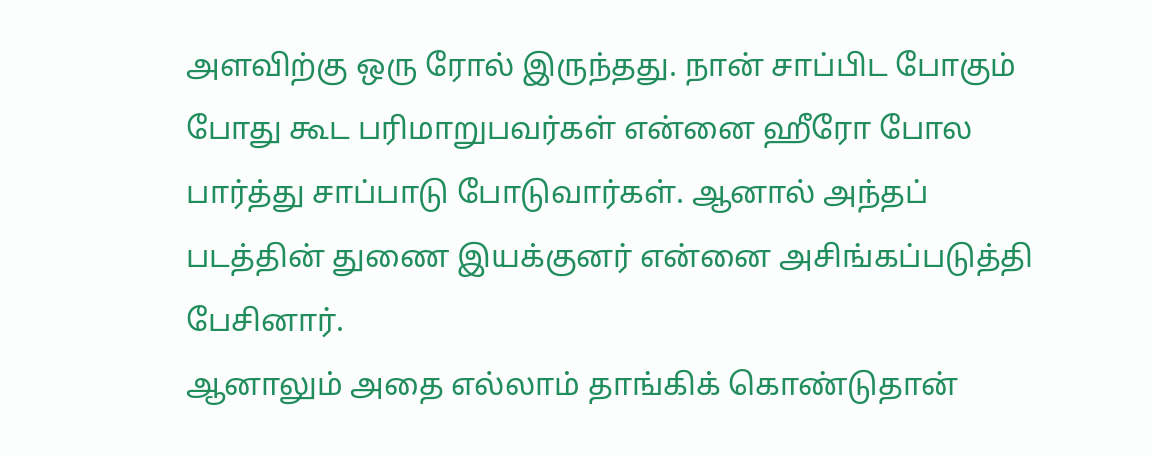அளவிற்கு ஒரு ரோல் இருந்தது. நான் சாப்பிட போகும் போது கூட பரிமாறுபவர்கள் என்னை ஹீரோ போல பார்த்து சாப்பாடு போடுவார்கள். ஆனால் அந்தப் படத்தின் துணை இயக்குனர் என்னை அசிங்கப்படுத்தி பேசினார்.
ஆனாலும் அதை எல்லாம் தாங்கிக் கொண்டுதான்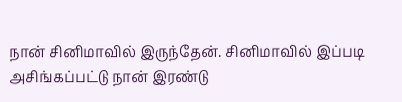நான் சினிமாவில் இருந்தேன். சினிமாவில் இப்படி அசிங்கப்பட்டு நான் இரண்டு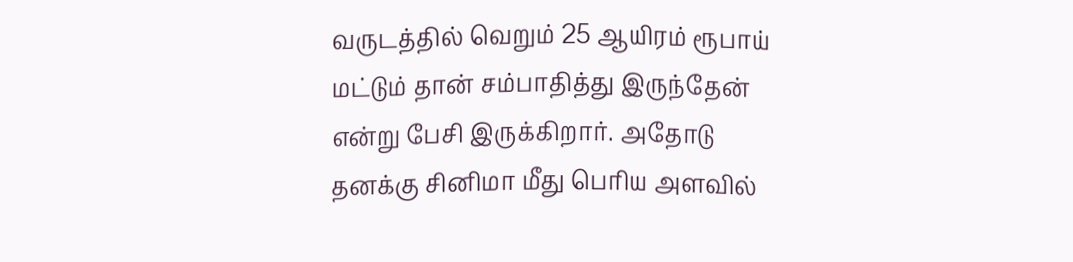வருடத்தில் வெறும் 25 ஆயிரம் ரூபாய் மட்டும் தான் சம்பாதித்து இருந்தேன் என்று பேசி இருக்கிறார். அதோடு தனக்கு சினிமா மீது பெரிய அளவில்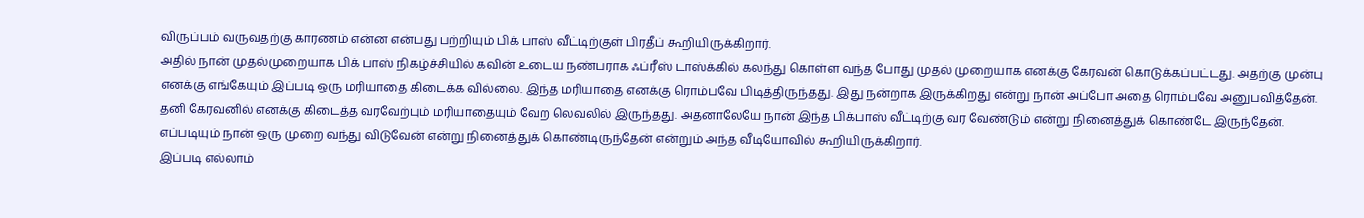விருப்பம் வருவதற்கு காரணம் என்ன என்பது பற்றியும் பிக் பாஸ் வீட்டிற்குள் பிரதீப் கூறியிருக்கிறார்.
அதில் நான் முதல்முறையாக பிக் பாஸ் நிகழ்ச்சியில் கவின் உடைய நண்பராக ஃப்ரீஸ் டாஸ்க்கில் கலந்து கொள்ள வந்த போது முதல் முறையாக எனக்கு கேரவன் கொடுக்கப்பட்டது. அதற்கு முன்பு எனக்கு எங்கேயும் இப்படி ஒரு மரியாதை கிடைக்க வில்லை. இந்த மரியாதை எனக்கு ரொம்பவே பிடித்திருந்தது. இது நன்றாக இருக்கிறது என்று நான் அப்போ அதை ரொம்பவே அனுபவித்தேன்.
தனி கேரவனில் எனக்கு கிடைத்த வரவேற்பும் மரியாதையும் வேற லெவலில் இருந்தது. அதனாலேயே நான் இந்த பிக்பாஸ் வீட்டிற்கு வர வேண்டும் என்று நினைத்துக் கொண்டே இருந்தேன். எப்படியும் நான் ஒரு முறை வந்து விடுவேன் என்று நினைத்துக் கொண்டிருந்தேன் என்றும் அந்த வீடியோவில் கூறியிருக்கிறார்.
இப்படி எல்லாம்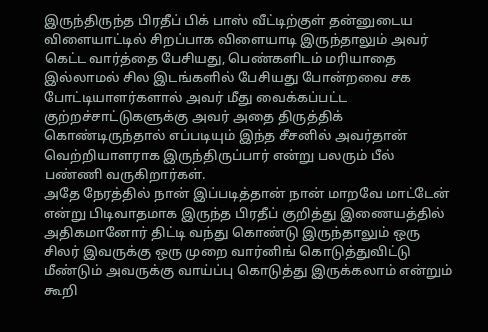இருந்திருந்த பிரதீப் பிக் பாஸ் வீட்டிற்குள் தன்னுடைய விளையாட்டில் சிறப்பாக விளையாடி இருந்தாலும் அவர் கெட்ட வார்த்தை பேசியது, பெண்களிடம் மரியாதை இல்லாமல் சில இடங்களில் பேசியது போன்றவை சக போட்டியாளர்களால் அவர் மீது வைக்கப்பட்ட குற்றச்சாட்டுகளுக்கு அவர் அதை திருத்திக் கொண்டிருந்தால் எப்படியும் இந்த சீசனில் அவர்தான் வெற்றியாளராக இருந்திருப்பார் என்று பலரும் பீல் பண்ணி வருகிறார்கள்.
அதே நேரத்தில் நான் இப்படித்தான் நான் மாறவே மாட்டேன் என்று பிடிவாதமாக இருந்த பிரதீப் குறித்து இணையத்தில் அதிகமானோர் திட்டி வந்து கொண்டு இருந்தாலும் ஒரு சிலர் இவருக்கு ஒரு முறை வார்னிங் கொடுத்துவிட்டு மீண்டும் அவருக்கு வாய்ப்பு கொடுத்து இருக்கலாம் என்றும் கூறி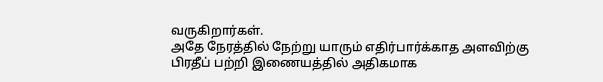வருகிறார்கள்.
அதே நேரத்தில் நேற்று யாரும் எதிர்பார்க்காத அளவிற்கு பிரதீப் பற்றி இணையத்தில் அதிகமாக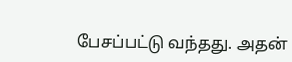பேசப்பட்டு வந்தது. அதன்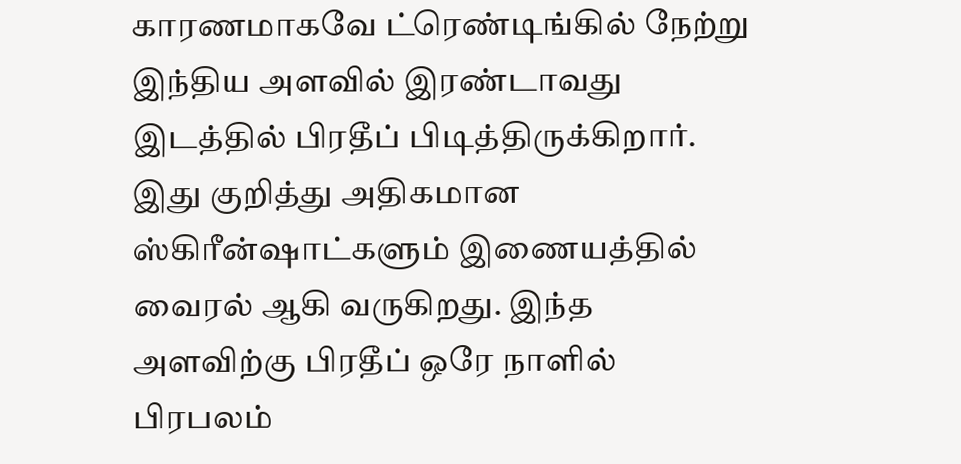காரணமாகவே ட்ரெண்டிங்கில் நேற்று இந்திய அளவில் இரண்டாவது இடத்தில் பிரதீப் பிடித்திருக்கிறார். இது குறித்து அதிகமான ஸ்கிரீன்ஷாட்களும் இணையத்தில் வைரல் ஆகி வருகிறது. இந்த அளவிற்கு பிரதீப் ஒரே நாளில் பிரபலம்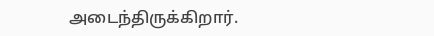அடைந்திருக்கிறார்.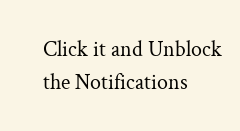Click it and Unblock the Notifications